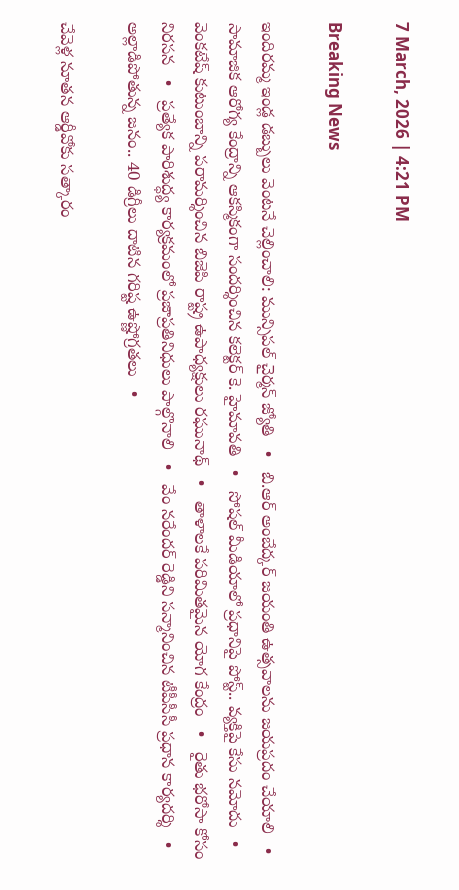7 March, 2026 | 4:21 PM

Breaking News

ఇందిరమ్మ ఇండ్ల డబ్బులు వెంటనే చెల్లించాలి: మున్సిపల్ చైర్మన్ జ్యోతి   •   బి.ఆర్ అంబేద్కర్ జయంతి ఉత్సవాలను జయప్రదం చేయాలి   •   సామాజిక ఆరోగ్య కేంద్రాన్ని ఆకస్మికంగా సందర్శించిన కలెక్టర్ కె. హైమావతి   •   సోషల్ మీడియాలో ప్రధానిపై పోస్ట్.. వ్యక్తిపై కేసు నమోదు   •   వెంకటేష్ కుటుంబాన్ని పరామర్శించిన బిజెపి రాష్ట్ర ఉపాధ్యక్షులు రఘునాథ్   •   తాళాలకే పరిమితమైన యోగ కేంద్రం   •   రైతు భరోసా కోసం నిరసన   •   ప్రత్యేక పారిశుద్ధ్య కార్యక్రమంలో ప్రజాప్రతినిధులు పాల్గొనాలి   •   వేం నరేందర్ రెడ్డిని సన్మానించిన టీపీసీసీ ప్రధాన కార్యదర్శి   •   అల్లాడిపోతున్న జనం.. 40 డిగ్రీలు దాటిన గరిష్ట ఉష్ణోగ్రతలు   •

చేవెళ్ల నూతన ఆర్డీవోకు సత్కారం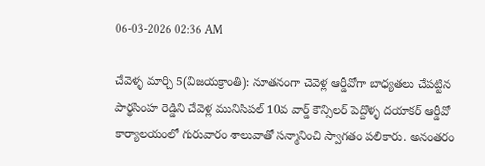06-03-2026 02:36 AM

చేవెళ్ళ మార్చి 5(విజయక్రాంతి): నూతనంగా చెవెళ్ల ఆర్డీవోగా బాధ్యతలు చేపట్టిన పార్థసింహ రెడ్డిని చేవెళ్ల మునిసిపల్ 10వ వార్డ్ కౌన్సిలర్ పెద్దొళ్ళ దయాకర్ ఆర్డీవో కార్యాలయంలో గురువారం శాలువాతో సన్మానించి స్వాగతం పలికారు. అనంతరం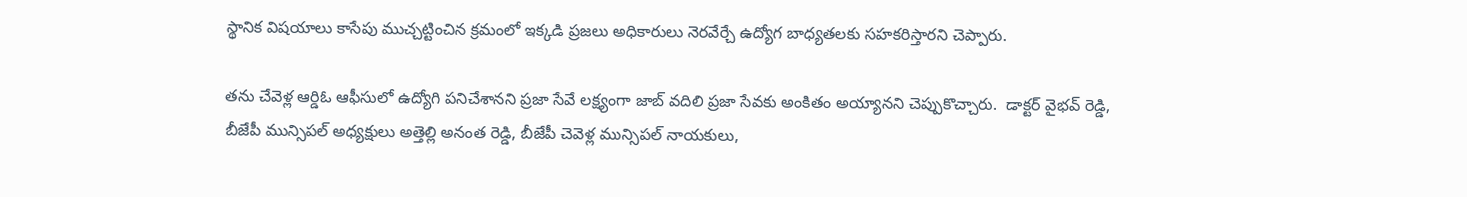స్థానిక విషయాలు కాసేపు ముచ్చట్టించిన క్రమంలో ఇక్కడి ప్రజలు అధికారులు నెరవేర్చే ఉద్యోగ బాధ్యతలకు సహకరిస్తారని చెప్పారు.

తను చేవెళ్ల ఆర్డిఓ ఆఫీసులో ఉద్యోగి పనిచేశానని ప్రజా సేవే లక్ష్యంగా జాబ్ వదిలి ప్రజా సేవకు అంకితం అయ్యానని చెప్పుకొచ్చారు.  డాక్టర్ వైభవ్ రెడ్డి, బీజేపీ మున్సిపల్ అధ్యక్షులు అత్తెల్లి అనంత రెడ్డి, బీజేపీ చెవెళ్ల మున్సిపల్ నాయకులు,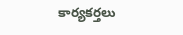కార్యకర్తలు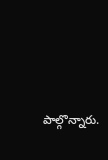పాల్గొన్నారు.